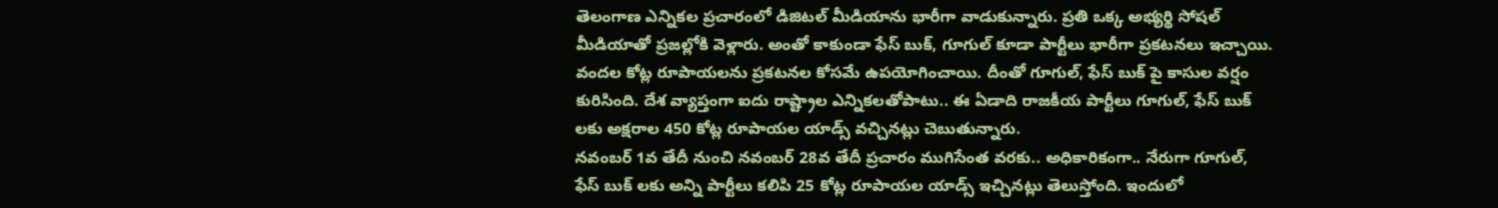తెలంగాణ ఎన్నికల ప్రచారంలో డిజిటల్ మీడియాను భారీగా వాడుకున్నారు. ప్రతి ఒక్క అభ్యర్థి సోషల్ మీడియాతో ప్రజల్లోకి వెళ్లారు. అంతో కాకుండా ఫేస్ బుక్, గూగుల్ కూడా పార్టీలు భారీగా ప్రకటనలు ఇచ్చాయి. వందల కోట్ల రూపాయలను ప్రకటనల కోసమే ఉపయోగించాయి. దీంతో గూగుల్, ఫేస్ బుక్ పై కాసుల వర్షం కురిసింది. దేశ వ్యాప్తంగా ఐదు రాష్ట్రాల ఎన్నికలతోపాటు.. ఈ ఏడాది రాజకీయ పార్టీలు గూగుల్, ఫేస్ బుక్ లకు అక్షరాల 450 కోట్ల రూపాయల యాడ్స్ వచ్చినట్లు చెబుతున్నారు.
నవంబర్ 1వ తేదీ నుంచి నవంబర్ 28వ తేదీ ప్రచారం ముగిసేంత వరకు.. అధికారికంగా.. నేరుగా గూగుల్, ఫేస్ బుక్ లకు అన్ని పార్టీలు కలిపి 25 కోట్ల రూపాయల యాడ్స్ ఇచ్చినట్లు తెలుస్తోంది. ఇందులో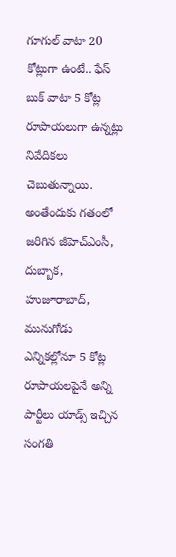గూగుల్ వాటా 20 కోట్లుగా ఉంటే.. ఫేస్ బుక్ వాటా 5 కోట్ల రూపాయలుగా ఉన్నట్లు నివేదికలు చెబుతున్నాయి. అంతేందుకు గతంలో జరిగిన జీహెచ్ఎంసీ, దుబ్బాక, హుజూరాబాద్, మునుగోడు ఎన్నికల్లోనూ 5 కోట్ల రూపాయలపైనే అన్ని పార్టీలు యాడ్స్ ఇచ్చిన సంగతి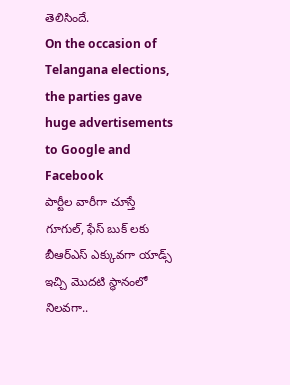తెలిసిందే.
On the occasion of Telangana elections, the parties gave huge advertisements to Google and Facebook
పార్టీల వారీగా చూస్తే గూగుల్, ఫేస్ బుక్ లకు బీఆర్ఎస్ ఎక్కువగా యాడ్స్ ఇచ్చి మొదటి స్థానంలో నిలవగా..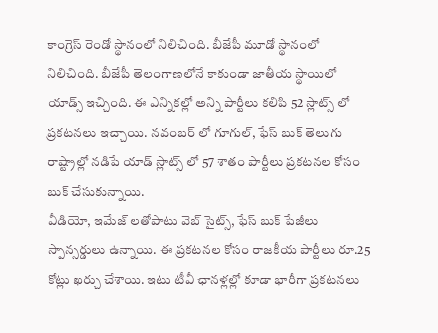కాంగ్రెస్ రెండో స్థానంలో నిలిచింది. బీజేపీ మూడో స్థానంలో నిలిచింది. బీజేపీ తెలంగాణలోనే కాకుండా జాతీయ స్థాయిలో యాడ్స్ ఇచ్చింది. ఈ ఎన్నికల్లో అన్ని పార్టీలు కలిపి 52 స్లాట్స్ లో ప్రకటనలు ఇచ్చాయి. నవంబర్ లో గూగుల్, ఫేస్ బుక్ తెలుగు రాష్ట్రాల్లో నడిపే యాడ్ స్లాట్స్ లో 57 శాతం పార్టీలు ప్రకటనల కోసం బుక్ చేసుకున్నాయి.
వీడియో, ఇమేజ్ లతోపాటు వెబ్ సైట్స్, ఫేస్ బుక్ పేజీలు స్పాన్సర్డులు ఉన్నాయి. ఈ ప్రకటనల కోసం రాజకీయ పార్టీలు రూ.25 కోట్లు ఖర్చు చేశాయి. ఇటు టీవీ ఛానళ్లల్లో కూడా భారీగా ప్రకటనలు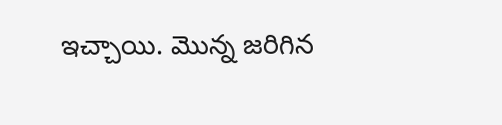ఇచ్చాయి. మొన్న జరిగిన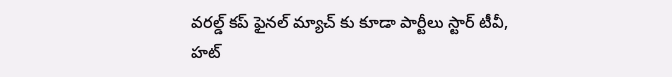వరల్డ్ కప్ ఫైనల్ మ్యాచ్ కు కూడా పార్టీలు స్టార్ టీవీ, హట్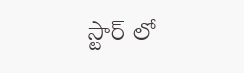స్టార్ లో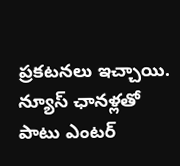ప్రకటనలు ఇచ్చాయి. న్యూస్ ఛానళ్లతో పాటు ఎంటర్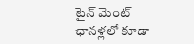టైన్ మెంట్ ఛానళ్లలో కూడా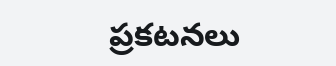ప్రకటనలు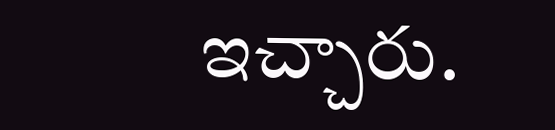ఇచ్చారు.